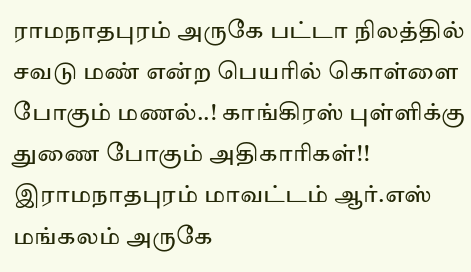ராமநாதபுரம் அருகே பட்டா நிலத்தில் சவடு மண் என்ற பெயரில் கொள்ளை போகும் மணல்..! காங்கிரஸ் புள்ளிக்கு துணை போகும் அதிகாரிகள்!!
இராமநாதபுரம் மாவட்டம் ஆர்.எஸ் மங்கலம் அருகே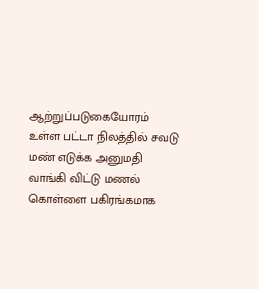ஆற்றுப்படுகையோரம் உள்ள பட்டா நிலத்தில் சவடு மண் எடுக்க அனுமதி வாங்கி விட்டு மணல் கொள்ளை பகிரங்கமாக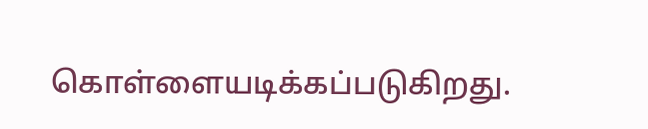கொள்ளையடிக்கப்படுகிறது.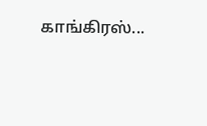காங்கிரஸ்...